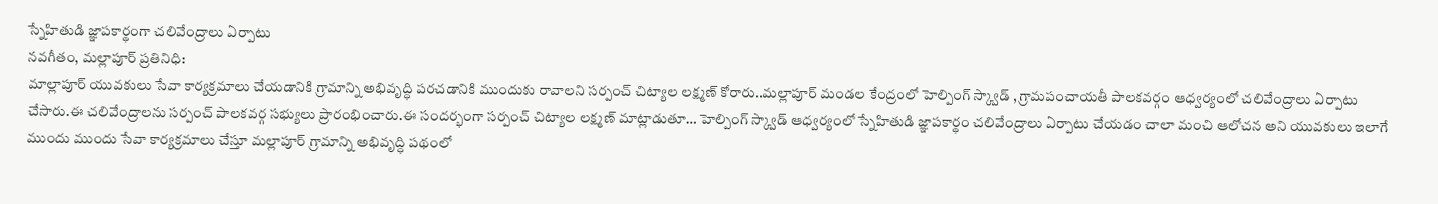స్నేహితుడి జ్ఞాపకార్థంగా చలివేంద్రాలు ఏర్పాటు
నవగీతం, మల్లాపూర్ ప్రతినిధి:
మాల్లాపూర్ యువకులు సేవా కార్యక్రమాలు చేయడానికి గ్రామాన్ని అభివృద్ధి పరచడానికి ముందుకు రావాలని సర్పంచ్ చిట్యాల లక్ష్మణ్ కోరారు..మల్లాపూర్ మండల కేంద్రంలో హెల్పింగ్ స్క్వాడ్ , గ్రామపంచాయతీ పాలకవర్గం ఆధ్వర్యంలో చలివేంద్రాలు ఏర్పాటు చేసారు.ఈ చలివేంద్రాలను సర్పంచ్ పాలకవర్గ సభ్యులు ప్రారంభించారు.ఈ సందర్భంగా సర్పంచ్ చిట్యాల లక్ష్మణ్ మాట్లాడుతూ… హెల్పింగ్ స్క్వాడ్ ఆధ్వర్యంలో స్నేహితుడి జ్ఞాపకార్థం చలివేంద్రాలు ఏర్పాటు చేయడం చాలా మంచి ఆలోచన అని యువకులు ఇలాగే ముందు ముందు సేవా కార్యక్రమాలు చేస్తూ మల్లాపూర్ గ్రామాన్ని అభివృద్ధి పథంలో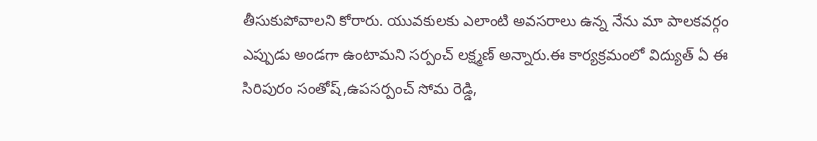తీసుకుపోవాలని కోరారు. యువకులకు ఎలాంటి అవసరాలు ఉన్న నేను మా పాలకవర్గం ఎప్పుడు అండగా ఉంటామని సర్పంచ్ లక్ష్మణ్ అన్నారు.ఈ కార్యక్రమంలో విద్యుత్ ఏ ఈ సిరిపురం సంతోష్,ఉపసర్పంచ్ సోమ రెడ్డి,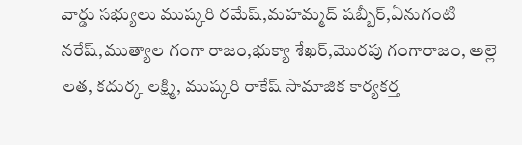వార్డు సభ్యులు ముష్కరి రమేష్,మహమ్మద్ షబ్బీర్,ఏనుగంటి నరేష్,ముత్యాల గంగా రాజం,భుక్యా శేఖర్,మొరపు గంగారాజం, అల్లె లత, కదుర్క లక్ష్మి, ముష్కరి రాకేష్ సామాజిక కార్యకర్త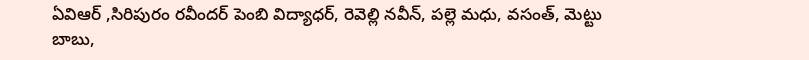ఏవిఆర్ ,సిరిపురం రవీందర్ పెంబి విద్యాధర్, రెవెల్లి నవీన్, పల్లె మధు, వసంత్, మెట్టు బాబు,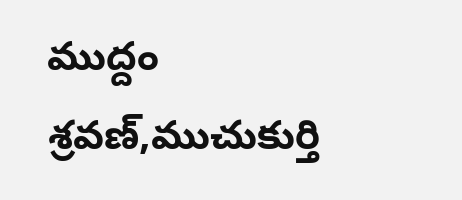ముద్దం శ్రవణ్,ముచుకుర్తి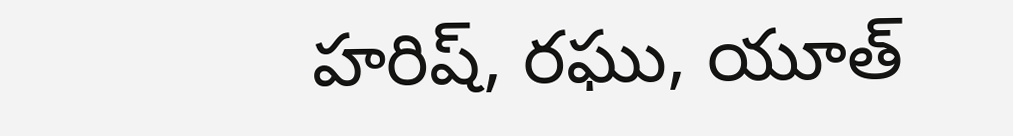హరిష్, రఘు, యూత్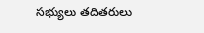సభ్యులు తదితరులు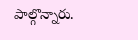పాల్గొన్నారు.